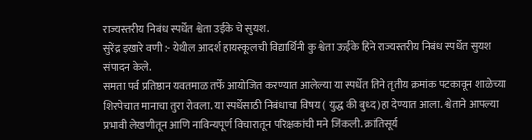राज्यस्तरीय निबंध स्पर्धेत श्वेता उईके चे सुयश.
सुरेंद्र इखारे वणी :- येथील आदर्श हायस्कूलची विद्यार्थिनी कु श्वेता ऊईके हिने राज्यस्तरीय निबंध स्पर्धेत सुयश संपादन केले.
समता पर्व प्रतिष्ठान यवतमाळ तर्फे आयोजित करण्यात आलेल्या या स्पर्धेत तिने तृतीय क्रमांक पटकावून शाळेच्या शिरपेचात मानाचा तुरा रोवला. या स्पर्धेसाठी निबंधाचा विषय ( युद्ध की बुध्द)हा देण्यात आला. श्वेताने आपल्या प्रभावी लेखणीतून आणि नाविन्यपूर्ण विचारातून परिक्षकांची मने जिंकली. क्रांतिसूर्य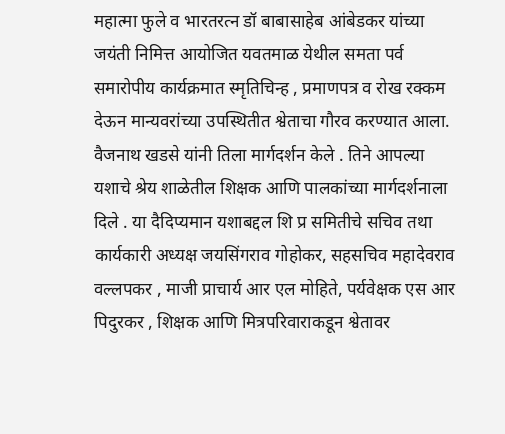महात्मा फुले व भारतरत्न डॉ बाबासाहेब आंबेडकर यांच्या जयंती निमित्त आयोजित यवतमाळ येथील समता पर्व समारोपीय कार्यक्रमात स्मृतिचिन्ह , प्रमाणपत्र व रोख रक्कम देऊन मान्यवरांच्या उपस्थितीत श्वेताचा गौरव करण्यात आला. वैजनाथ खडसे यांनी तिला मार्गदर्शन केले . तिने आपल्या यशाचे श्रेय शाळेतील शिक्षक आणि पालकांच्या मार्गदर्शनाला दिले . या दैदिप्यमान यशाबद्दल शि प्र समितीचे सचिव तथा कार्यकारी अध्यक्ष जयसिंगराव गोहोकर, सहसचिव महादेवराव वल्लपकर , माजी प्राचार्य आर एल मोहिते, पर्यवेक्षक एस आर पिदुरकर , शिक्षक आणि मित्रपरिवाराकडून श्वेतावर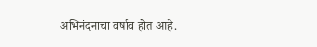अभिनंदनाचा वर्षाव होत आहे.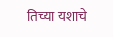तिच्या यशाचे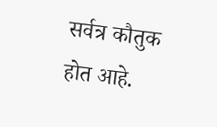सर्वत्र कौतुक होत आहे.